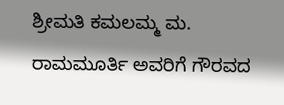ಶ್ರೀಮತಿ ಕಮಲಮ್ಮ ಮ. ರಾಮಮೂರ್ತಿ ಅವರಿಗೆ ಗೌರವದ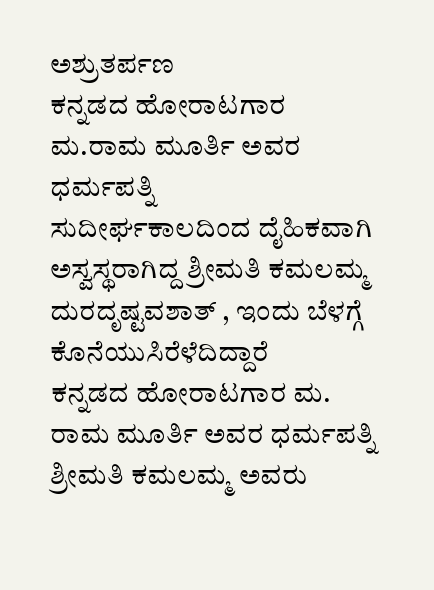ಅಶ್ರುತರ್ಪಣ
ಕನ್ನಡದ ಹೋರಾಟಗಾರ ಮ.ರಾಮ ಮೂರ್ತಿ ಅವರ ಧರ್ಮಪತ್ನಿ
ಸುದೀರ್ಘಕಾಲದಿಂದ ದೈಹಿಕವಾಗಿ ಅಸ್ವಸ್ಥರಾಗಿದ್ದ ಶ್ರೀಮತಿ ಕಮಲಮ್ಮ
ದುರದೃಷ್ಟವಶಾತ್ , ಇಂದು ಬೆಳಗ್ಗೆ ಕೊನೆಯುಸಿರೆಳೆದಿದ್ದಾರೆ
ಕನ್ನಡದ ಹೋರಾಟಗಾರ ಮ. ರಾಮ ಮೂರ್ತಿ ಅವರ ಧರ್ಮಪತ್ನಿ ಶ್ರೀಮತಿ ಕಮಲಮ್ಮ ಅವರು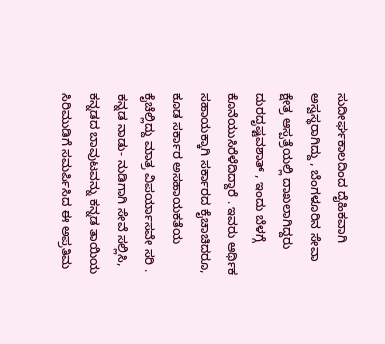ಸುದೀರ್ಘಕಾಲದಿಂದ ದೈಹಿಕವಾಗಿ ಅಸ್ವಸ್ಥರಾಗಿದ್ದು , ಬೆಂಗಳೂರಿನ ಸೇವಾ ಕ್ಷೇತ್ರ ಆಸ್ಪತ್ರೆಯಲ್ಲಿ ದಾಖಲಾಗಿದ್ದರು ದುರದೃಷ್ಟವಶಾತ್ , ಇಂದು ಬೆಳಗ್ಗೆ ಕೊನೆಯುಸಿರೆಳೆದಿದ್ದಾರೆ . ಇವರು ಆರ್ಥಿಕ ಸಹಾಯಕ್ಕಾಗಿ ಸರ್ಕಾರದ ಕೈಚಾಚಿದರೂ, ಕೂಡ ಸರ್ಕಾರ ಅಸಹಾಯಕತೆಯ ಕೈಚೆಲ್ಲಿದ್ದು ಮಾತ್ರ ವಿಪರ್ಯಾಸವೇ ಸರಿ .
ಕನ್ನಡ ನಾಡು- ನುಡಿಗಾಗಿ ಸೇವೆ ಸಲ್ಲಿಸಿ, ಕನ್ನಡದ ಬಾವುಟವನ್ನು ಕನ್ನಡ ತಾಯಿಯ ಸಿರಿಮುಡಿಗೆ ಸಮರ್ಪಿಸಿದ ಈ ಅಪ್ರತಿಮ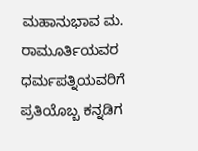ಮಹಾನುಭಾವ ಮ. ರಾಮೂರ್ತಿಯವರ ಧರ್ಮಪತ್ನಿಯವರಿಗೆ ಪ್ರತಿಯೊಬ್ಬ ಕನ್ನಡಿಗ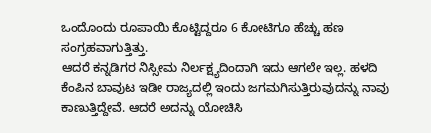ಒಂದೊಂದು ರೂಪಾಯಿ ಕೊಟ್ಟಿದ್ದರೂ 6 ಕೋಟಿಗೂ ಹೆಚ್ಚು ಹಣ ಸಂಗ್ರಹವಾಗುತ್ತಿತ್ತು.
ಆದರೆ ಕನ್ನಡಿಗರ ನಿಸ್ಸೀಮ ನಿರ್ಲಕ್ಷ್ಯದಿಂದಾಗಿ ಇದು ಆಗಲೇ ಇಲ್ಲ. ಹಳದಿ ಕೆಂಪಿನ ಬಾವುಟ ಇಡೀ ರಾಜ್ಯದಲ್ಲಿ ಇಂದು ಜಗಮಗಿಸುತ್ತಿರುವುದನ್ನು ನಾವು ಕಾಣುತ್ತಿದ್ದೇವೆ. ಆದರೆ ಅದನ್ನು ಯೋಚಿಸಿ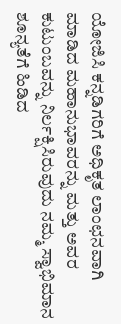ಯೋಜಿಸಿ ಕನ್ನಡಿಗರಿಗೆ ಅಧಿಕೃತ ಲಾಂಛನವಾಗಿ ಮಾಡಿದ ಮಹಾನುಭಾವರನ್ನು ಮತ್ತು ಅವರ ಕುಟುಂಬವನ್ನು ನಿರ್ಲಕ್ಷಿಸಿರುವುದು ನಮ್ಮ ಸ್ವಾಭಿಮಾನ ಶೂನ್ಯತೆಗೆ ಹಿಡಿದ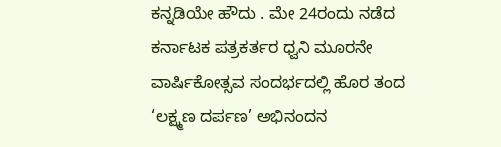ಕನ್ನಡಿಯೇ ಹೌದು . ಮೇ 24ರಂದು ನಡೆದ ಕರ್ನಾಟಕ ಪತ್ರಕರ್ತರ ಧ್ವನಿ ಮೂರನೇ ವಾರ್ಷಿಕೋತ್ಸವ ಸಂದರ್ಭದಲ್ಲಿ ಹೊರ ತಂದ ‘ಲಕ್ಷ್ಮಣ ದರ್ಪಣ’ ಅಭಿನಂದನ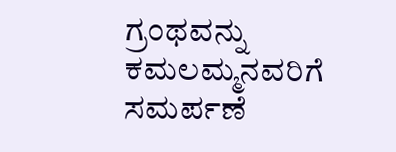ಗ್ರಂಥವನ್ನು ಕಮಲಮ್ಮನವರಿಗೆ ಸಮರ್ಪಣೆ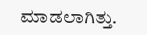ಮಾಡಲಾಗಿತ್ತು.